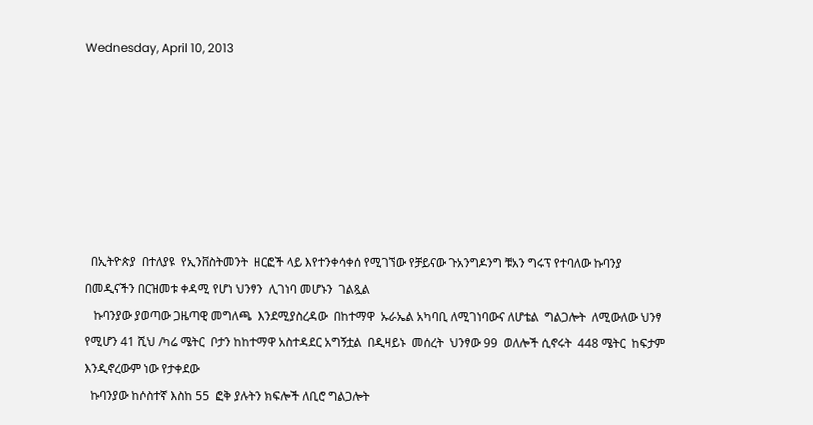Wednesday, April 10, 2013







  በኢትዮጵያ  በተለያዩ  የኢንቨስትመንት  ዘርፎች ላይ እየተንቀሳቀሰ የሚገኘው የቻይናው ጉአንግዶንግ ቹአን ግሩፕ የተባለው ኩባንያ  በመዲናችን በርዝመቱ ቀዳሚ የሆነ ህንፃን  ሊገነባ መሆኑን  ገልጿል
   ኩባንያው ያወጣው ጋዜጣዊ መግለጫ  እንደሚያስረዳው  በከተማዋ  ኡራኤል አካባቢ ለሚገነባውና ለሆቴል  ግልጋሎት  ለሚውለው ህንፃ  የሚሆን 41 ሺህ /ካሬ ሜትር  ቦታን ከከተማዋ አስተዳደር አግኝቷል  በዲዛይኑ  መሰረት  ህንፃው 99  ወለሎች ሲኖሩት  448 ሜትር  ከፍታም  እንዲኖረውም ነው የታቀደው
  ኩባንያው ከሶስተኛ እስከ 55  ፎቅ ያሉትን ክፍሎች ለቢሮ ግልጋሎት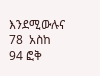እንደሚውሉና  78  አስከ 94 ፎቅ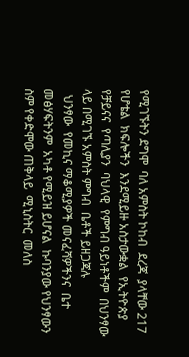የሚገኙትን ደግሞ  ባለ አምስት ኮከብ  ደረጃ  ያላቸው 217 የሆቴል  ክፍሎችን  እንደሚይዙ አስታውቋል  የኢትዮጵያ የቻይናና  የጣሊያን  ባህላዊ  የምግብ ዓይነቶችም  በህንፃው ላይ በሚገኙ አምስት ምግብ  ቤቶች ይዘጋጃሉ
  ህንፃው  የመኪና ማቆሚያዎች መናፈሻዎችንና  ቤተ መፅሃፍትንም  አካቶ የሚይዝ ይሆናል  ኩባንያው የህንፃውን ስም የቀድሞው ጠቅላይ  ሚኒስትር  መለስ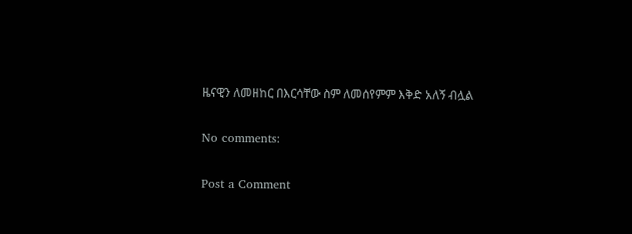ዜናዊን ለመዘከር በእርሳቸው ስም ለመሰየምም እቅድ አለኝ ብሏል

No comments:

Post a Comment